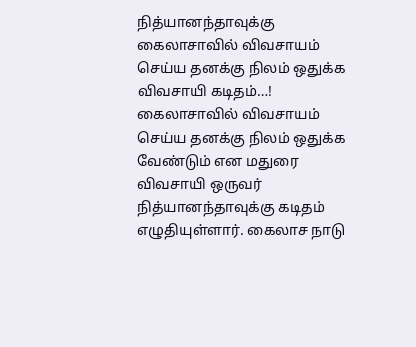நித்யானந்தாவுக்கு கைலாசாவில் விவசாயம் செய்ய தனக்கு நிலம் ஒதுக்க விவசாயி கடிதம்…!
கைலாசாவில் விவசாயம் செய்ய தனக்கு நிலம் ஒதுக்க வேண்டும் என மதுரை விவசாயி ஒருவர் நித்யானந்தாவுக்கு கடிதம் எழுதியுள்ளார். கைலாச நாடு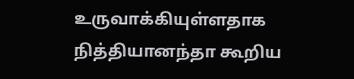உருவாக்கியுள்ளதாக நித்தியானந்தா கூறிய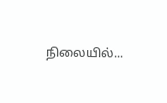நிலையில்...